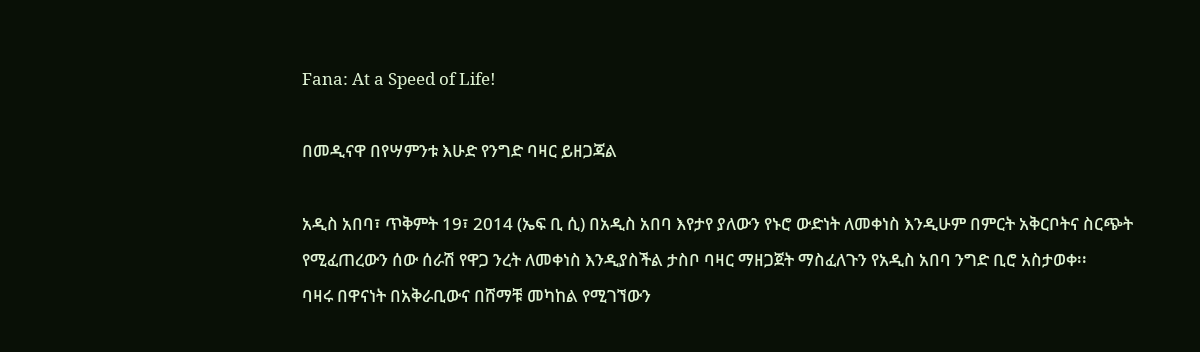Fana: At a Speed of Life!

በመዲናዋ በየሣምንቱ እሁድ የንግድ ባዛር ይዘጋጃል

አዲስ አበባ፣ ጥቅምት 19፣ 2014 (ኤፍ ቢ ሲ) በአዲስ አበባ እየታየ ያለውን የኑሮ ውድነት ለመቀነስ እንዲሁም በምርት አቅርቦትና ስርጭት የሚፈጠረውን ሰው ሰራሽ የዋጋ ንረት ለመቀነስ እንዲያስችል ታስቦ ባዛር ማዘጋጀት ማስፈለጉን የአዲስ አበባ ንግድ ቢሮ አስታወቀ፡፡
ባዛሩ በዋናነት በአቅራቢውና በሸማቹ መካከል የሚገኘውን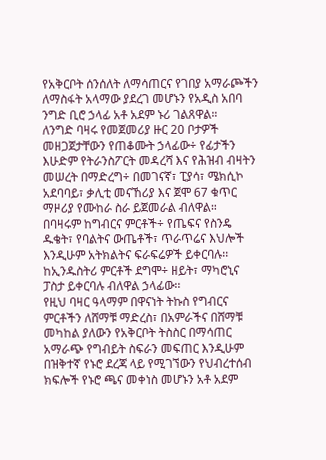የአቅርቦት ሰንሰለት ለማሳጠርና የገበያ አማራጮችን ለማስፋት አላማው ያደረገ መሆኑን የአዲስ አበባ ንግድ ቢሮ ኃላፊ አቶ አደም ኑሪ ገልጸዋል።
ለንግድ ባዛሩ የመጀመሪያ ዙር 20 ቦታዎች መዘጋጀታቸውን የጠቆሙት ኃላፊው÷ የፊታችን እሁድም የትራንስፖርት መዳረሻ እና የሕዝብ ብዛትን መሠረት በማድረግ÷ በመገናኛ፣ ፒያሳ፣ ሜክሲኮ አደባባይ፣ ቃሊቲ መናኸሪያ እና ጀሞ 67 ቁጥር ማዞሪያ የሙከራ ስራ ይጀመራል ብለዋል።
በባዛሩም ከግብርና ምርቶች÷ የጤፍና የስንዴ ዱቄት፣ የባልትና ውጤቶች፣ ጥራጥሬና እህሎች እንዲሁም አትክልትና ፍራፍሬዎች ይቀርባሉ፡፡
ከኢንዱስትሪ ምርቶች ደግሞ÷ ዘይት፣ ማካሮኒና ፓስታ ይቀርባሉ ብለዋል ኃላፊው፡፡
የዚህ ባዛር ዓላማም በዋናነት ትኩስ የግብርና ምርቶችን ለሸማቹ ማድረስ፣ በአምራችና በሸማቹ መካከል ያለውን የአቅርቦት ትስስር በማሳጠር አማራጭ የግብይት ስፍራን መፍጠር እንዲሁም በዝቅተኛ የኑሮ ደረጃ ላይ የሚገኘውን የህብረተሰብ ክፍሎች የኑሮ ጫና መቀነስ መሆኑን አቶ አደም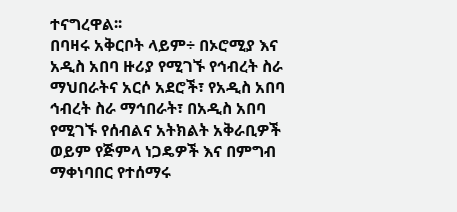ተናግረዋል፡፡
በባዛሩ አቅርቦት ላይም÷ በኦሮሚያ እና አዲስ አበባ ዙሪያ የሚገኙ የኅብረት ስራ ማህበራትና አርሶ አደሮች፣ የአዲስ አበባ ኅብረት ስራ ማኅበራት፣ በአዲስ አበባ የሚገኙ የሰብልና አትክልት አቅራቢዎች ወይም የጅምላ ነጋዴዎች እና በምግብ ማቀነባበር የተሰማሩ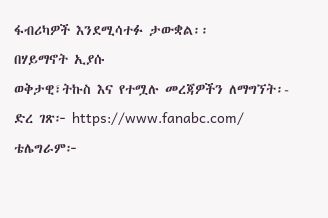ፋብሪካዎች እንደሚሳተፉ ታውቋል፡፡
በሃይማኖት ኢያሱ
ወቅታዊ፣ትኩስ እና የተሟሉ መረጃዎችን ለማግኘት፡-
ድረ ገጽ፦ https://www.fanabc.com/
ቴሌግራም፦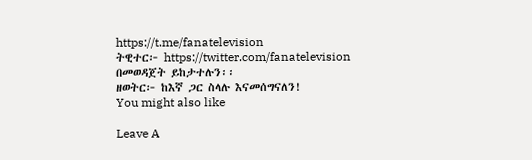https://t.me/fanatelevision
ትዊተር፦ https://twitter.com/fanatelevision በመወዳጀት ይከታተሉን፡፡
ዘወትር፦ ከእኛ ጋር ስላሉ እናመሰግናለን!
You might also like

Leave A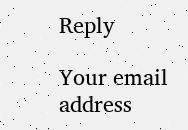Reply

Your email address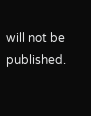will not be published.